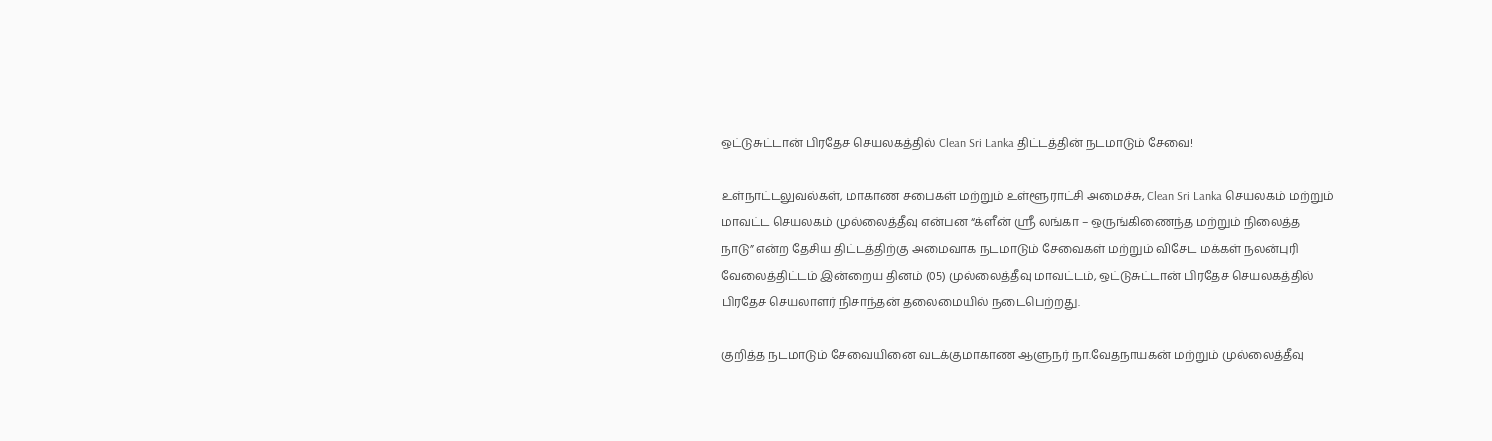ஒட்டுசுட்டான் பிரதேச செயலகத்தில் Clean Sri Lanka திட்டத்தின் நடமாடும் சேவை!

உள்நாட்டலுவல்கள், மாகாண சபைகள் மற்றும் உள்ளூராட்சி அமைச்சு, Clean Sri Lanka செயலகம் மற்றும் மாவட்ட செயலகம் முல்லைத்தீவு என்பன “க்ளீன் ஸ்ரீ லங்கா – ஒருங்கிணைந்த மற்றும் நிலைத்த நாடு” என்ற தேசிய திட்டத்திற்கு அமைவாக நடமாடும் சேவைகள் மற்றும் விசேட மக்கள் நலன்புரி வேலைத்திட்டம் இன்றைய தினம் (05) முல்லைத்தீவு மாவட்டம், ஒட்டுசுட்டான் பிரதேச செயலகத்தில் பிரதேச செயலாளர் நிசாந்தன் தலைமையில் நடைபெற்றது.

குறித்த நடமாடும் சேவையினை வடக்குமாகாண ஆளுநர் நா.வேதநாயகன் மற்றும் முல்லைத்தீவு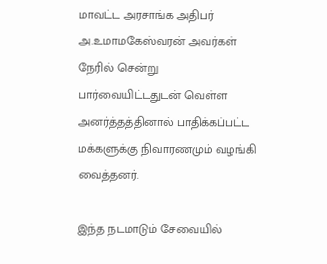மாவட்ட அரசாங்க அதிபர் அ.உமாமகேஸ்வரன் அவர்கள் நேரில் சென்று பார்வையிட்டதுடன் வெள்ள அனர்த்தத்தினால் பாதிக்கப்பட்ட மக்களுக்கு நிவாரணமும் வழங்கி வைத்தனர்.

இந்த நடமாடும் சேவையில்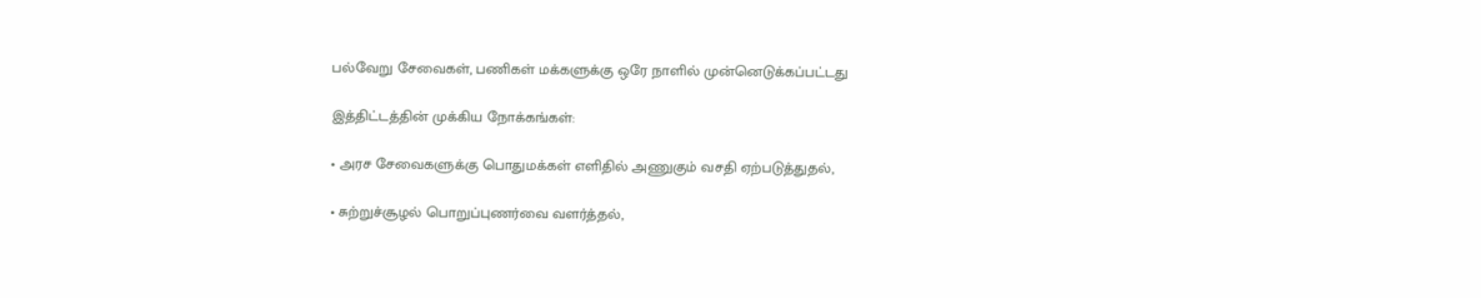பல்வேறு சேவைகள், பணிகள் மக்களுக்கு ஒரே நாளில் முன்னெடுக்கப்பட்டது

இத்திட்டத்தின் முக்கிய நோக்கங்கள்:

• அரச சேவைகளுக்கு பொதுமக்கள் எளிதில் அணுகும் வசதி ஏற்படுத்துதல்,

• சுற்றுச்சூழல் பொறுப்புணர்வை வளர்த்தல்,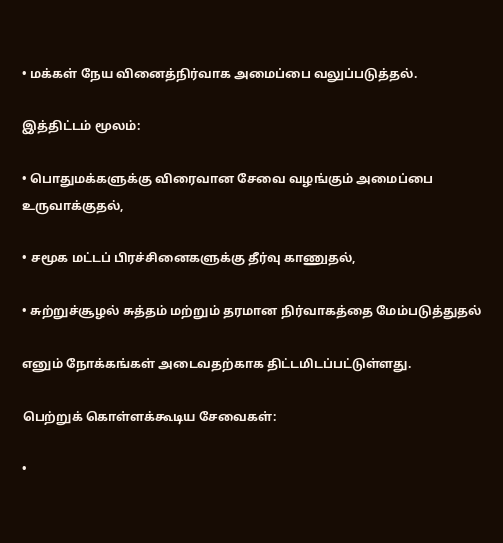• மக்கள் நேய வினைத்நிர்வாக அமைப்பை வலுப்படுத்தல்.

இத்திட்டம் மூலம்:

• பொதுமக்களுக்கு விரைவான சேவை வழங்கும் அமைப்பை உருவாக்குதல்,

• சமூக மட்டப் பிரச்சினைகளுக்கு தீர்வு காணுதல்,

• சுற்றுச்சூழல் சுத்தம் மற்றும் தரமான நிர்வாகத்தை மேம்படுத்துதல்

எனும் நோக்கங்கள் அடைவதற்காக திட்டமிடப்பட்டுள்ளது.

பெற்றுக் கொள்ளக்கூடிய சேவைகள்:

•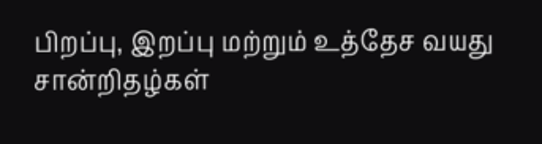பிறப்பு, இறப்பு மற்றும் உத்தேச வயது சான்றிதழ்கள்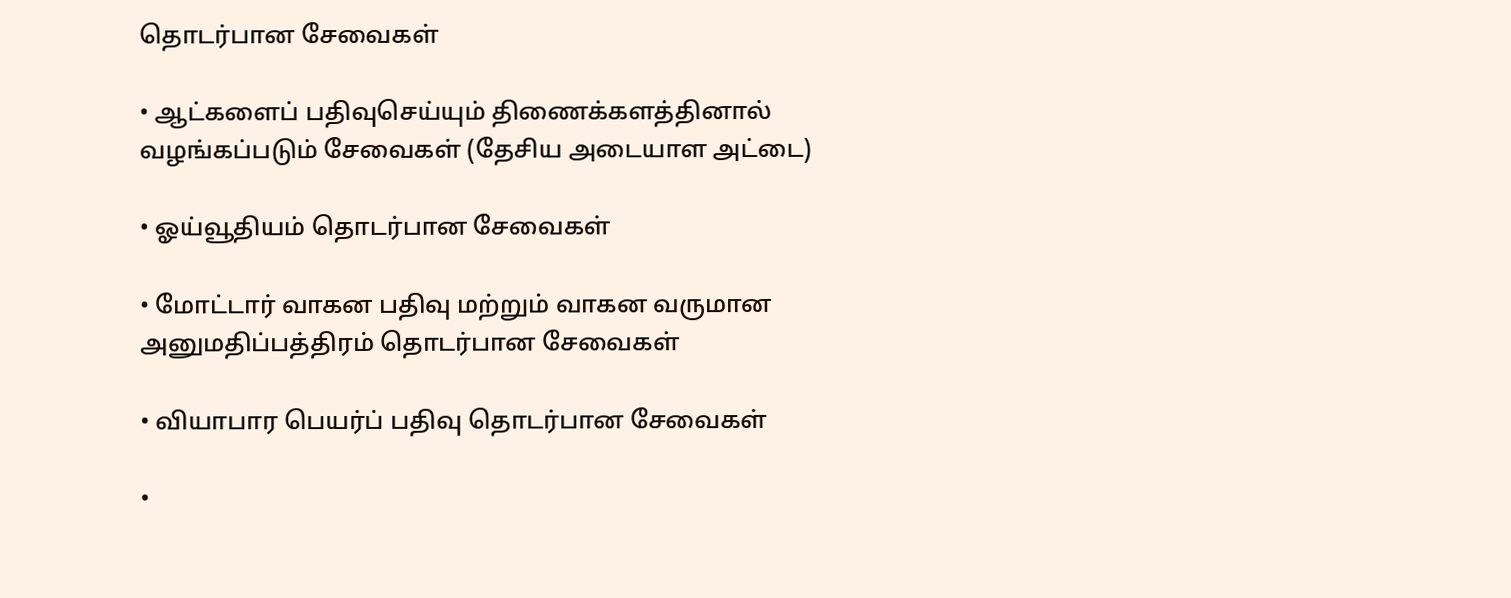தொடர்பான சேவைகள்

• ஆட்களைப் பதிவுசெய்யும் திணைக்களத்தினால் வழங்கப்படும் சேவைகள் (தேசிய அடையாள அட்டை)

• ஓய்வூதியம் தொடர்பான சேவைகள்

• மோட்டார் வாகன பதிவு மற்றும் வாகன வருமான அனுமதிப்பத்திரம் தொடர்பான சேவைகள்

• வியாபார பெயர்ப் பதிவு தொடர்பான சேவைகள்

•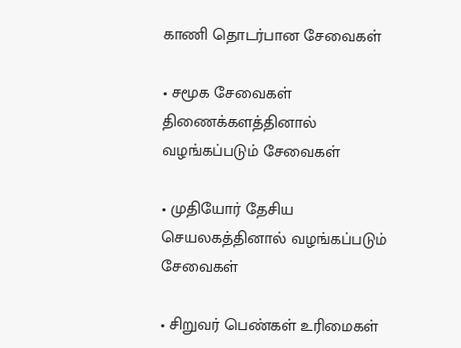காணி தொடர்பான சேவைகள்

• சமூக சேவைகள் திணைக்களத்தினால் வழங்கப்படும் சேவைகள்

• முதியோர் தேசிய செயலகத்தினால் வழங்கப்படும் சேவைகள்

• சிறுவர் பெண்கள் உரிமைகள்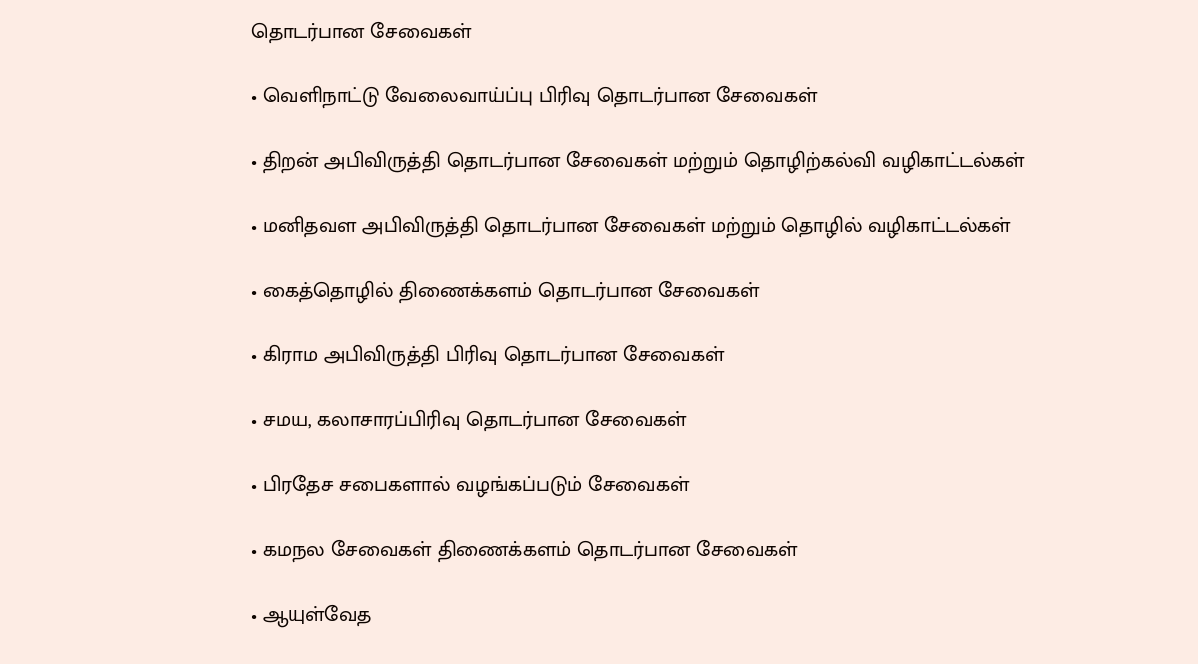தொடர்பான சேவைகள்

• வெளிநாட்டு வேலைவாய்ப்பு பிரிவு தொடர்பான சேவைகள்

• திறன் அபிவிருத்தி தொடர்பான சேவைகள் மற்றும் தொழிற்கல்வி வழிகாட்டல்கள்

• மனிதவள அபிவிருத்தி தொடர்பான சேவைகள் மற்றும் தொழில் வழிகாட்டல்கள்

• கைத்தொழில் திணைக்களம் தொடர்பான சேவைகள்

• கிராம அபிவிருத்தி பிரிவு தொடர்பான சேவைகள்

• சமய, கலாசாரப்பிரிவு தொடர்பான சேவைகள்

• பிரதேச சபைகளால் வழங்கப்படும் சேவைகள்

• கமநல சேவைகள் திணைக்களம் தொடர்பான சேவைகள்

• ஆயுள்வேத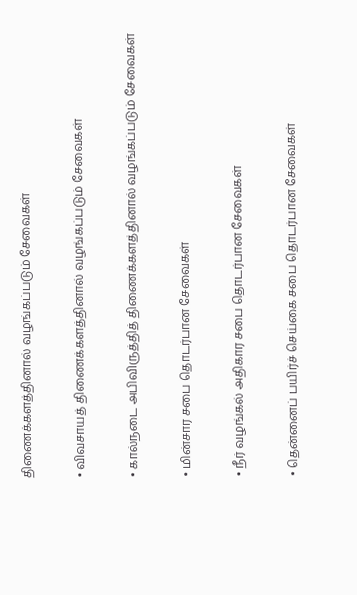திணைக்களத்தினால் வழங்கப்படும் சேவைகள்

• விவசாயத் திணைக்களத்தினால் வழங்கப்படும் சேவைகள்

• கால்நடை அபிவிருத்தித் திணைக்களத்தினால் வழங்கப்படும் சேவைகள்

• மின்சார சபை தொடர்பான சேவைகள்

• நீர் வழங்கல் அதிகார சபை தொடர்பான சேவைகள்

• தென்னைப் பயிர்ச் செய்கை சபை தொடர்பான சேவைகள்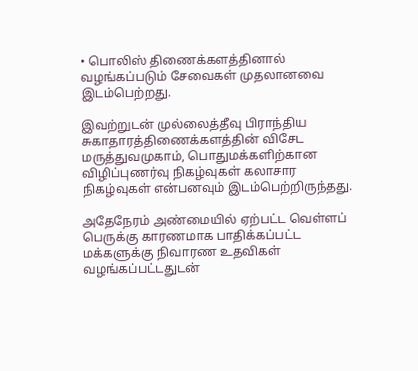• பொலிஸ் திணைக்களத்தினால் வழங்கப்படும் சேவைகள் முதலானவை இடம்பெற்றது.

இவற்றுடன் முல்லைத்தீவு பிராந்திய சுகாதாரத்திணைக்களத்தின் விசேட மருத்துவமுகாம், பொதுமக்களிற்கான விழிப்புணர்வு நிகழ்வுகள் கலாசார நிகழ்வுகள் என்பனவும் இடம்பெற்றிருந்தது.

அதேநேரம் அண்மையில் ஏற்பட்ட வெள்ளப் பெருக்கு காரணமாக பாதிக்கப்பட்ட மக்களுக்கு நிவாரண உதவிகள் வழங்கப்பட்டதுடன்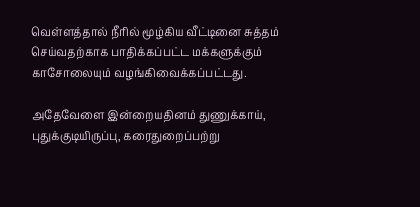வெள்ளத்தால் நீரில் மூழ்கிய வீட்டினை சுத்தம் செய்வதற்காக பாதிக்கப்பட்ட மக்களுக்கும் காசோலையும் வழங்கிவைக்கப்பட்டது.

அதேவேளை இன்றையதினம் துணுக்காய், புதுக்குடியிருப்பு, கரைதுறைப்பற்று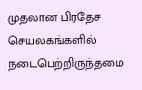முதலான பிரதேச செயலகங்களில் நடைபெற்றிருந்தமை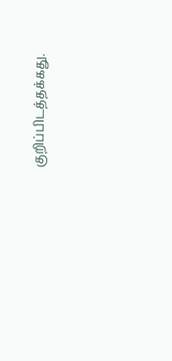குறிப்பிடத்தக்கது.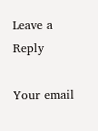Leave a Reply

Your email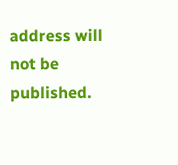address will not be published.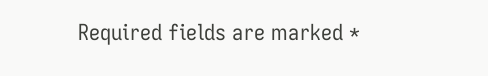Required fields are marked *